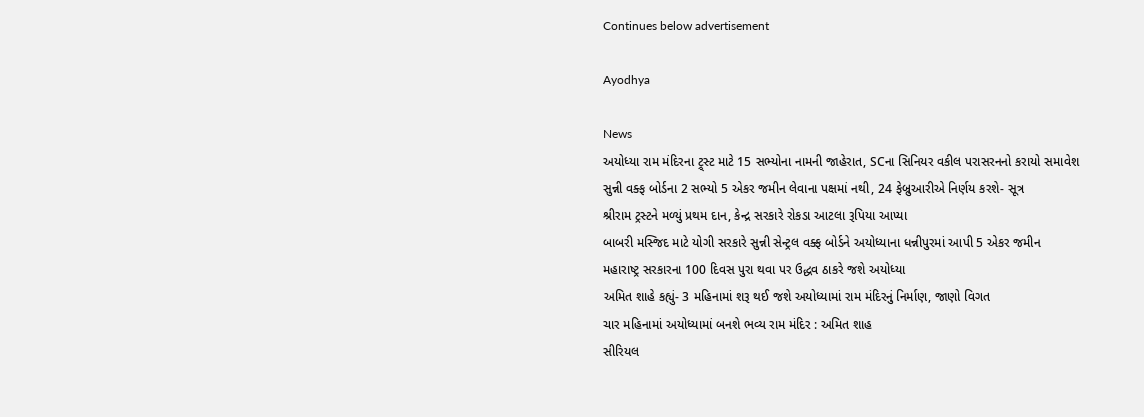Continues below advertisement

Ayodhya

News
અયોધ્યા રામ મંદિરના ટ્ર્સ્ટ માટે 15 સભ્યોના નામની જાહેરાત, SCના સિનિયર વકીલ પરાસરનનો કરાયો સમાવેશ
સુન્ની વક્ફ બોર્ડના 2 સભ્યો 5 એકર જમીન લેવાના પક્ષમાં નથી, 24 ફેબ્રુઆરીએ નિર્ણય કરશે- સૂત્ર
શ્રીરામ ટ્રસ્ટને મળ્યું પ્રથમ દાન, કેન્દ્ર સરકારે રોકડા આટલા રૂપિયા આપ્યા
બાબરી મસ્જિદ માટે યોગી સરકારે સુન્ની સેન્ટ્રલ વક્ફ બોર્ડને અયોધ્યાના ધન્નીપુરમાં આપી 5 એકર જમીન
મહારાષ્ટ્ર સરકારના 100 દિવસ પુરા થવા પર ઉદ્ધવ ઠાકરે જશે અયોધ્યા
અમિત શાહે કહ્યું- 3 મહિનામાં શરૂ થઈ જશે અયોધ્યામાં રામ મંદિરનું નિર્માણ, જાણો વિગત
ચાર મહિનામાં અયોધ્યામાં બનશે ભવ્ય રામ મંદિર : અમિત શાહ
સીરિયલ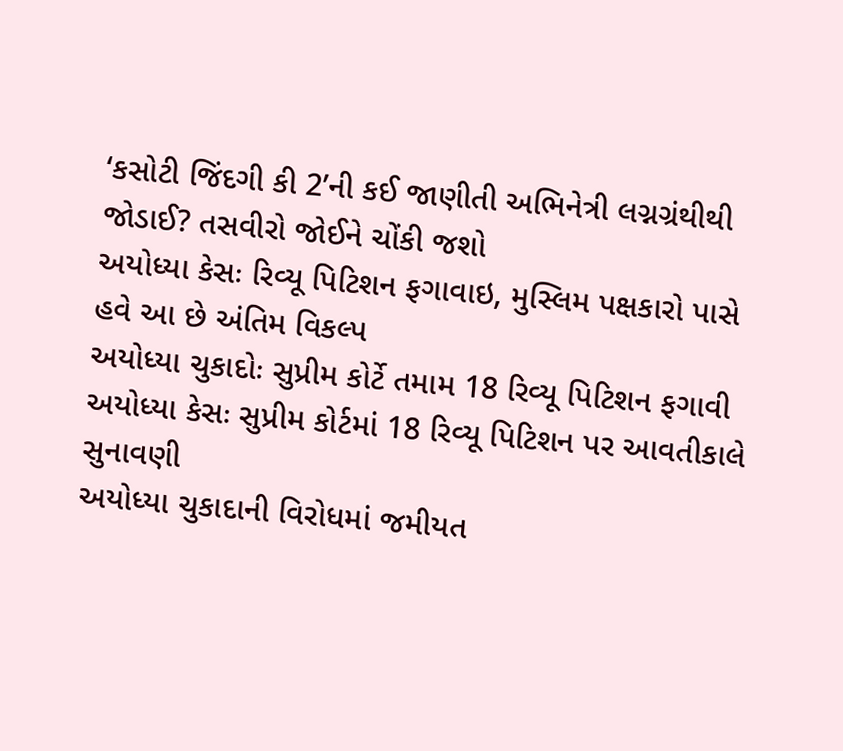‘કસોટી જિંદગી કી 2’ની કઈ જાણીતી અભિનેત્રી લગ્નગ્રંથીથી જોડાઈ? તસવીરો જોઈને ચોંકી જશો
અયોધ્યા કેસઃ રિવ્યૂ પિટિશન ફગાવાઇ, મુસ્લિમ પક્ષકારો પાસે હવે આ છે અંતિમ વિકલ્પ
અયોધ્યા ચુકાદોઃ સુપ્રીમ કોર્ટે તમામ 18 રિવ્યૂ પિટિશન ફગાવી
અયોધ્યા કેસઃ સુપ્રીમ કોર્ટમાં 18 રિવ્યૂ પિટિશન પર આવતીકાલે સુનાવણી
અયોધ્યા ચુકાદાની વિરોધમાં જમીયત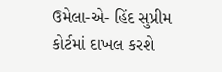ઉમેલા-એ- હિંદ સુપ્રીમ કોર્ટમાં દાખલ કરશે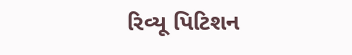રિવ્યૂ પિટિશન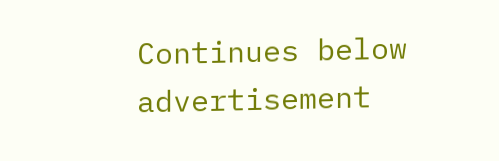Continues below advertisement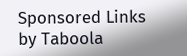Sponsored Links by Taboola